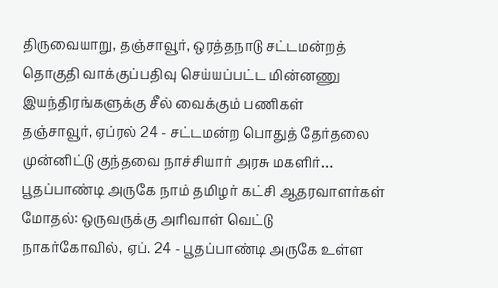திருவையாறு, தஞ்சாவூர், ஒரத்தநாடு சட்டமன்றத் தொகுதி வாக்குப்பதிவு செய்யப்பட்ட மின்னணு இயந்திரங்களுக்கு சீல் வைக்கும் பணிகள்
தஞ்சாவூர், ஏப்ரல் 24 - சட்டமன்ற பொதுத் தேர்தலை முன்னிட்டு குந்தவை நாச்சியார் அரசு மகளிர்…
பூதப்பாண்டி அருகே நாம் தமிழர் கட்சி ஆதரவாளர்கள் மோதல்: ஒருவருக்கு அரிவாள் வெட்டு
நாகர்கோவில், ஏப். 24 - பூதப்பாண்டி அருகே உள்ள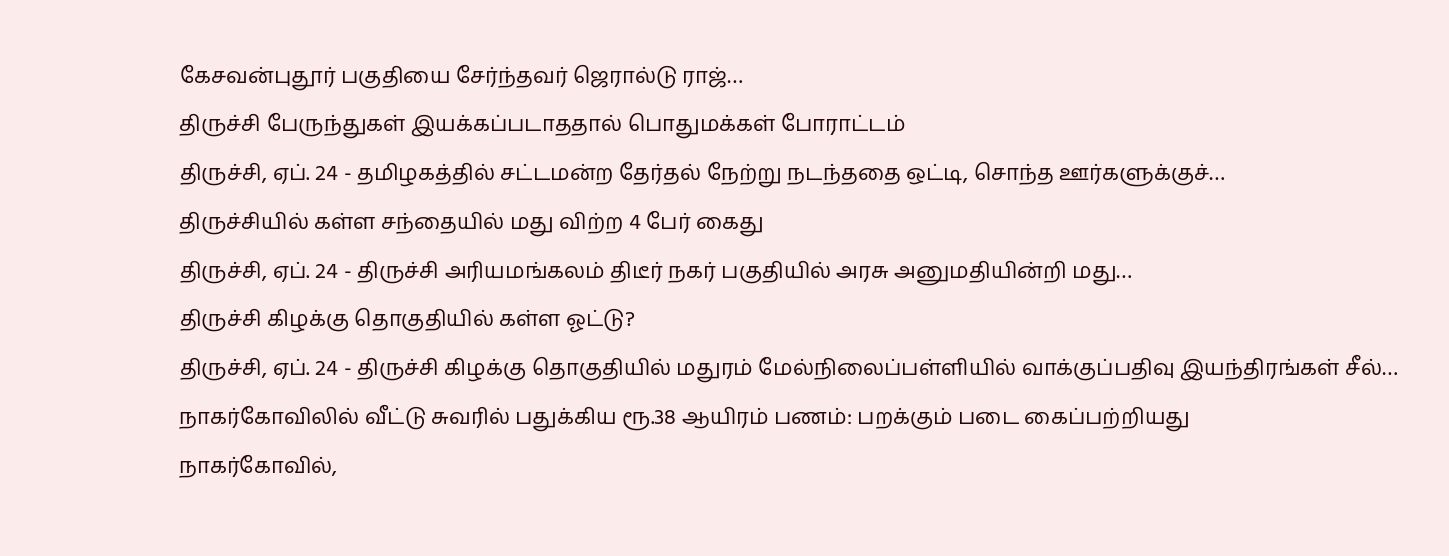கேசவன்புதூர் பகுதியை சேர்ந்தவர் ஜெரால்டு ராஜ்…
திருச்சி பேருந்துகள் இயக்கப்படாததால் பொதுமக்கள் போராட்டம்
திருச்சி, ஏப். 24 - தமிழகத்தில் சட்டமன்ற தேர்தல் நேற்று நடந்ததை ஒட்டி, சொந்த ஊர்களுக்குச்…
திருச்சியில் கள்ள சந்தையில் மது விற்ற 4 பேர் கைது
திருச்சி, ஏப். 24 - திருச்சி அரியமங்கலம் திடீர் நகர் பகுதியில் அரசு அனுமதியின்றி மது…
திருச்சி கிழக்கு தொகுதியில் கள்ள ஓட்டு?
திருச்சி, ஏப். 24 - திருச்சி கிழக்கு தொகுதியில் மதுரம் மேல்நிலைப்பள்ளியில் வாக்குப்பதிவு இயந்திரங்கள் சீல்…
நாகர்கோவிலில் வீட்டு சுவரில் பதுக்கிய ரூ.38 ஆயிரம் பணம்: பறக்கும் படை கைப்பற்றியது
நாகர்கோவில்,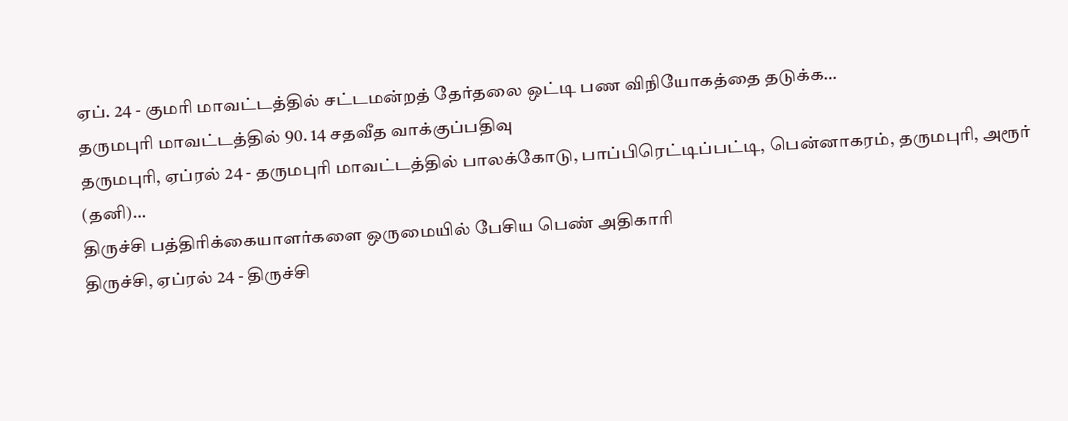ஏப். 24 - குமரி மாவட்டத்தில் சட்டமன்றத் தேர்தலை ஒட்டி பண விநியோகத்தை தடுக்க…
தருமபுரி மாவட்டத்தில் 90. 14 சதவீத வாக்குப்பதிவு
தருமபுரி, ஏப்ரல் 24 - தருமபுரி மாவட்டத்தில் பாலக்கோடு, பாப்பிரெட்டிப்பட்டி, பென்னாகரம், தருமபுரி, அரூர் (தனி)…
திருச்சி பத்திரிக்கையாளர்களை ஒருமையில் பேசிய பெண் அதிகாரி
திருச்சி, ஏப்ரல் 24 - திருச்சி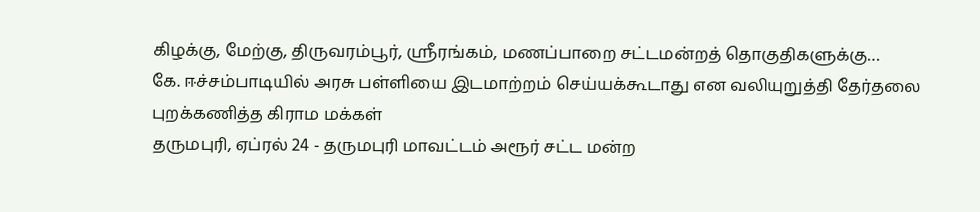கிழக்கு, மேற்கு, திருவரம்பூர், ஸ்ரீரங்கம், மணப்பாறை சட்டமன்றத் தொகுதிகளுக்கு…
கே. ஈச்சம்பாடியில் அரசு பள்ளியை இடமாற்றம் செய்யக்கூடாது என வலியுறுத்தி தேர்தலை புறக்கணித்த கிராம மக்கள்
தருமபுரி, ஏப்ரல் 24 - தருமபுரி மாவட்டம் அரூர் சட்ட மன்ற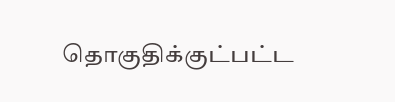தொகுதிக்குட்பட்ட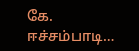கே. ஈச்சம்பாடி…